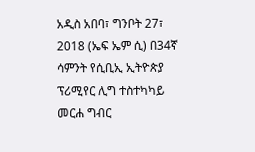አዲስ አበባ፣ ግንቦት 27፣ 2018 (ኤፍ ኤም ሲ) በ34ኛ ሳምንት የሲቢኢ ኢትዮጵያ ፕሪሚየር ሊግ ተስተካካይ መርሐ ግብር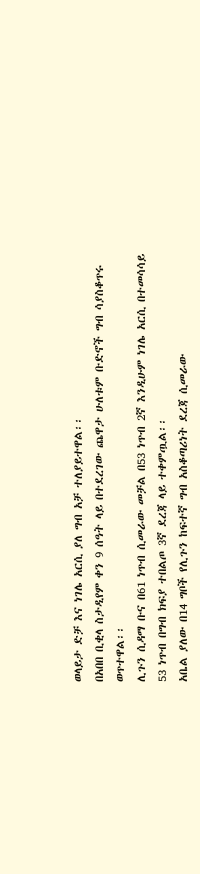ወላይታ ድቻ እና ነገሌ አርሲ ያለ ግብ አቻ ተለያይተዋል፡፡
በአበበ ቢቂላ ስታዲየም ቀን 9 ሰዓት ላይ በተደረገው ጨዋታ ሁለቱም ቡድኖች ግብ ሳያስቆጥሩ ወጥተዋል፡፡
ሊጉን ሲዳማ ቡና በ61 ነጥብ ሲመራው መቻል በ53 ነጥብ 2ኛ እንዲሁም ነገሌ አርሲ በተመሳሳይ 53 ነጥብ በግብ ክፍያ ተበልጦ 3ኛ ደረጃ ላይ ተቀምጧል፡፡
አቤል ያለው በ14 ግቦች የሊጉን ከፍተኛ ግብ አስቆጣሪነት ደረጃ ሲመራው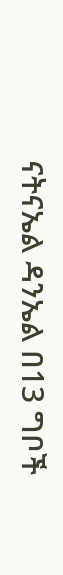ናትናኤል ዳንኤል በ13 ግቦች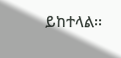ይከተላል፡፡